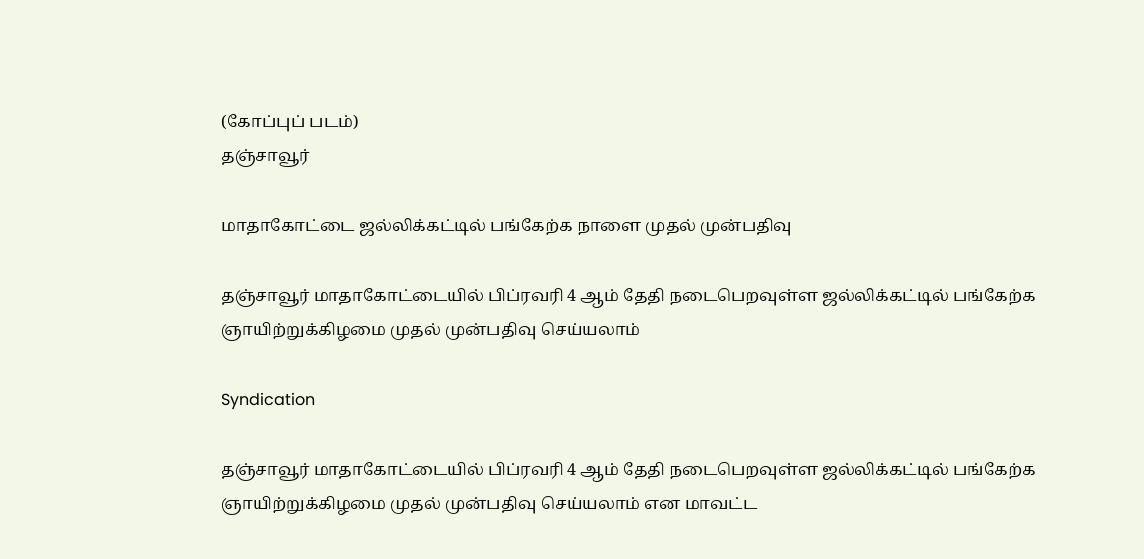(கோப்புப் படம்)
தஞ்சாவூர்

மாதாகோட்டை ஜல்லிக்கட்டில் பங்கேற்க நாளை முதல் முன்பதிவு

தஞ்சாவூர் மாதாகோட்டையில் பிப்ரவரி 4 ஆம் தேதி நடைபெறவுள்ள ஜல்லிக்கட்டில் பங்கேற்க ஞாயிற்றுக்கிழமை முதல் முன்பதிவு செய்யலாம்

Syndication

தஞ்சாவூர் மாதாகோட்டையில் பிப்ரவரி 4 ஆம் தேதி நடைபெறவுள்ள ஜல்லிக்கட்டில் பங்கேற்க ஞாயிற்றுக்கிழமை முதல் முன்பதிவு செய்யலாம் என மாவட்ட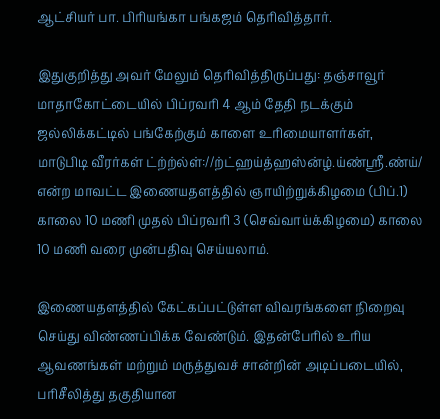ஆட்சியர் பா. பிரியங்கா பங்கஜம் தெரிவித்தார்.

இதுகுறித்து அவர் மேலும் தெரிவித்திருப்பது: தஞ்சாவூர் மாதாகோட்டையில் பிப்ரவரி 4 ஆம் தேதி நடக்கும் ஜல்லிக்கட்டில் பங்கேற்கும் காளை உரிமையாளர்கள், மாடுபிடி வீரர்கள் ட்ற்ற்ல்ள்://ற்ட்ஹய்த்ஹஸ்ன்ழ்.ய்ண்ஸ்ரீ.ண்ய்/ என்ற மாவட்ட இணையதளத்தில் ஞாயிற்றுக்கிழமை (பிப்.1) காலை 10 மணி முதல் பிப்ரவரி 3 (செவ்வாய்க்கிழமை) காலை 10 மணி வரை முன்பதிவு செய்யலாம்.

இணையதளத்தில் கேட்கப்பட்டுள்ள விவரங்களை நிறைவு செய்து விண்ணப்பிக்க வேண்டும். இதன்பேரில் உரிய ஆவணங்கள் மற்றும் மருத்துவச் சான்றின் அடிப்படையில், பரிசீலித்து தகுதியான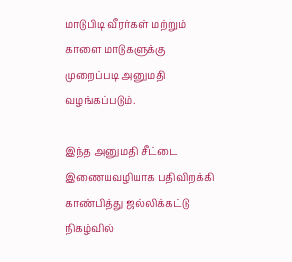மாடுபிடி வீரர்கள் மற்றும் காளை மாடுகளுக்கு முறைப்படி அனுமதி வழங்கப்படும்.

இந்த அனுமதி சீட்டை இணையவழியாக பதிவிறக்கி காண்பித்து ஜல்லிக்கட்டு நிகழ்வில்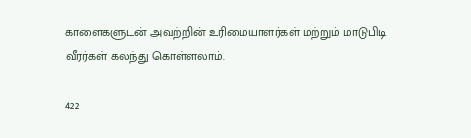காளைகளுடன் அவற்றின் உரிமையாளர்கள் மற்றும் மாடுபிடி வீரர்கள் கலந்து கொள்ளலாம்.

422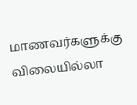மாணவர்களுக்கு விலையில்லா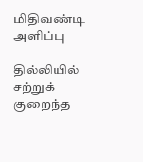மிதிவண்டி அளிப்பு

தில்லியில் சற்றுக் குறைந்த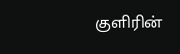குளிரின்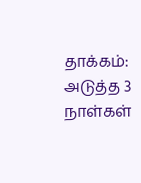தாக்கம்: அடுத்த 3 நாள்கள்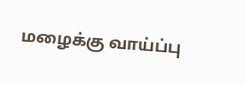மழைக்கு வாய்ப்பு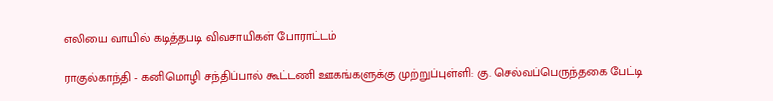எலியை வாயில் கடித்தபடி விவசாயிகள் போராட்டம்

ராகுல்காந்தி - கனிமொழி சந்திப்பால் கூட்டணி ஊகங்களுக்கு முற்றுப்புள்ளி: கு. செல்வப்பெருந்தகை பேட்டி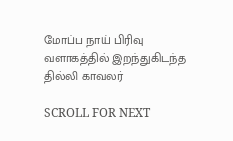மோப்ப நாய் பிரிவு வளாகத்தில் இறந்துகிடந்த தில்லி காவலர்

SCROLL FOR NEXT